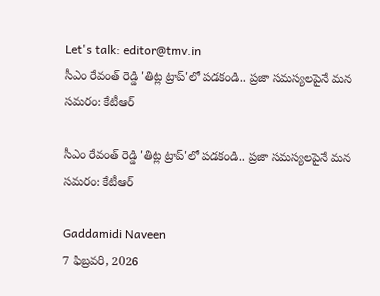Let's talk: editor@tmv.in
సీఎం రేవంత్ రెడ్డి 'తిట్ల ట్రాప్'లో పడకండి.. ప్రజా సమస్యలపైనే మన సమరం: కేటీఆర్

సీఎం రేవంత్ రెడ్డి 'తిట్ల ట్రాప్'లో పడకండి.. ప్రజా సమస్యలపైనే మన సమరం: కేటీఆర్

Gaddamidi Naveen
7 ఫిబ్రవరి, 2026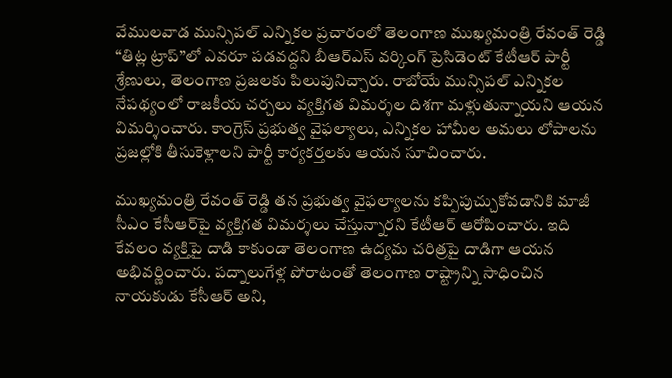వేములవాడ మున్సిపల్ ఎన్నికల ప్రచారంలో తెలంగాణ ముఖ్యమంత్రి రేవంత్ రెడ్డి “తిట్ల ట్రాప్”లో ఎవరూ పడవద్దని బీఆర్ఎస్ వర్కింగ్ ప్రెసిడెంట్ కేటీఆర్ పార్టీ శ్రేణులు, తెలంగాణ ప్రజలకు పిలుపునిచ్చారు. రాబోయే మున్సిపల్ ఎన్నికల నేపథ్యంలో రాజకీయ చర్చలు వ్యక్తిగత విమర్శల దిశగా మళ్లుతున్నాయని ఆయన విమర్శించారు. కాంగ్రెస్ ప్రభుత్వ వైఫల్యాలు, ఎన్నికల హామీల అమలు లోపాలను ప్రజల్లోకి తీసుకెళ్లాలని పార్టీ కార్యకర్తలకు ఆయ‌న‌ సూచించారు.

ముఖ్యమంత్రి రేవంత్ రెడ్డి తన ప్రభుత్వ వైఫల్యాలను కప్పిపుచ్చుకోవడానికి మాజీ సీఎం కేసీఆర్‌పై వ్యక్తిగత విమర్శలు చేస్తున్నారని కేటీఆర్ ఆరోపించారు. ఇది కేవలం వ్యక్తిపై దాడి కాకుండా తెలంగాణ ఉద్యమ చరిత్రపై దాడిగా ఆయన అభివర్ణించారు. పద్నాలుగేళ్ల పోరాటంతో తెలంగాణ రాష్ట్రాన్ని సాధించిన నాయకుడు కేసీఆర్ అని,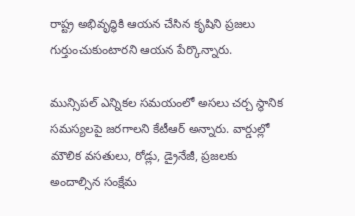రాష్ట్ర అభివృద్ధికి ఆయన చేసిన కృషిని ప్రజలు గుర్తుంచుకుంటారని ఆయ‌న పేర్కొన్నారు.

మున్సిపల్ ఎన్నికల సమయంలో అసలు చర్చ స్థానిక సమస్యలపై జరగాలని కేటీఆర్ అన్నారు. వార్డుల్లో మౌలిక వసతులు, రోడ్లు, డ్రైనేజీ, ప్రజలకు అందాల్సిన సంక్షేమ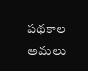పథకాల అమలు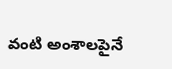వంటి అంశాలపైనే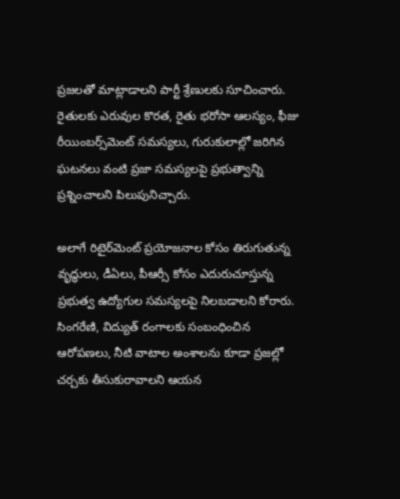ప్రజలతో మాట్లాడాలని పార్టీ శ్రేణులకు సూచించారు. రైతులకు ఎరువుల కొరత, రైతు భరోసా ఆలస్యం, ఫీజు రీయింబర్స్‌మెంట్ సమస్యలు, గురుకులాల్లో జరిగిన ఘటనలు వంటి ప్రజా సమస్యలపై ప్రభుత్వాన్ని ప్రశ్నించాలని పిలుపునిచ్చారు.

అలాగే రిటైర్‌మెంట్ ప్రయోజనాల కోసం తిరుగుతున్న వృద్ధులు, డీఏలు, పీఆర్సీ కోసం ఎదురుచూస్తున్న ప్రభుత్వ ఉద్యోగుల సమస్యలపై నిలబడాలని కోరారు. సింగరేణి, విద్యుత్ రంగాలకు సంబంధించిన ఆరోపణలు, నీటి వాటాల అంశాలను కూడా ప్రజల్లో చర్చకు తీసుకురావాలని ఆయ‌న‌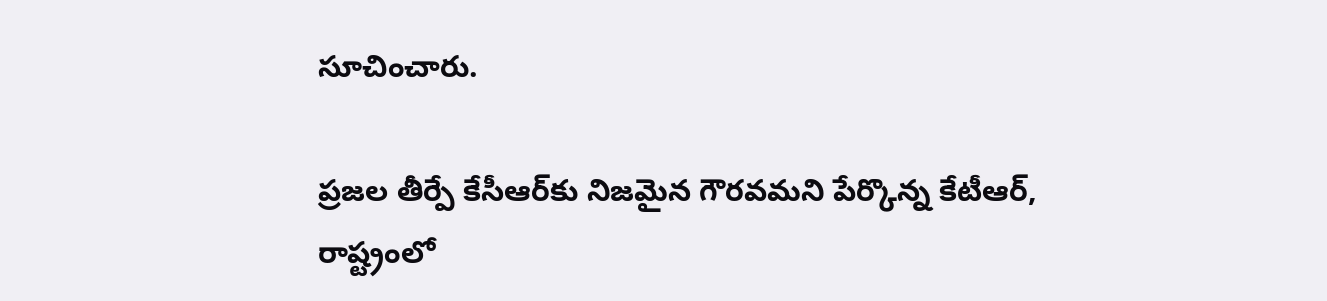సూచించారు.

ప్రజల తీర్పే కేసీఆర్‌కు నిజమైన గౌరవమని పేర్కొన్న కేటీఆర్, రాష్ట్రంలో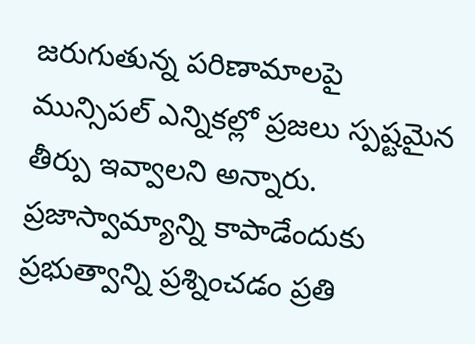జరుగుతున్న పరిణామాలపై మున్సిపల్ ఎన్నికల్లో ప్రజలు స్పష్టమైన తీర్పు ఇవ్వాలని అన్నారు. ప్రజాస్వామ్యాన్ని కాపాడేందుకు ప్రభుత్వాన్ని ప్రశ్నించడం ప్రతి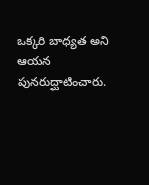ఒక్కరి బాధ్యత అని ఆయన పునరుద్ఘాటించారు.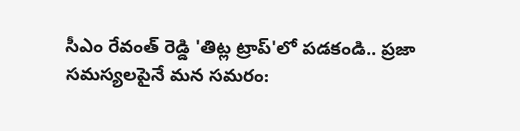సీఎం రేవంత్ రెడ్డి 'తిట్ల ట్రాప్'లో పడకండి.. ప్రజా సమస్యలపైనే మన సమరం: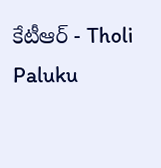కేటీఆర్ - Tholi Paluku